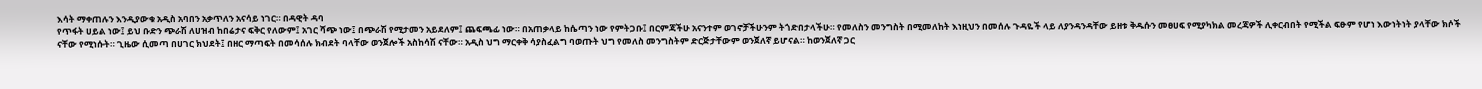እሳት ማቀጠሉን እንዲያውቁ አዲስ አባበን አቃጥለን አናሳይ ነገር። በዳዊት ዳባ
የጥፋት ሀይል ነው፤ ይህ ቡድን ጭራሽ ለሀዝብ ከበሬታና ፍቅር የለውም፤ አገር ሻጭ ነው፤ በጭራሽ የሚታመን አይደለም፤ ጨፍጫፊ ነው። በአጠቃላይ ከሴጣን ነው የምትጋቡ፤ በርምጃችሁ አናንተም ወገኖቻችሁንም ትጎድበታላችሁ። የመለስን መንግስት በሚመለከት እነዚህን በመሰሉ ጉዳዬች ላይ ለያንዳንዳቸው ይዘቱ ቅዱሱን መፀሀፍ የሚያካክል መረጃዎች ሊቀርብበት የሚችል ፍፁም የሆነ እውነትነት ያላቸው ክሶች ናቸው የሚነሱት። ጊዜው ሲመጣ በሀገር ክህደት፤ በዘር ማጣፍት በመሳሰሉ ክብደት ባላቸው ወንጀሎች አስከሳሽ ናቸው። አዲስ ህግ ማርቀቅ ሳያስፈልግ ባወጡት ህግ የመለስ መንግስትም ድርጅታቸውም ወንጀለኛ ይሆናል። ከወንጀለኛ ጋር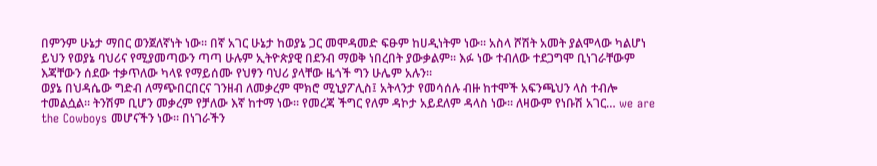በምንም ሁኔታ ማበር ወንጀለኛነት ነው። በኛ አገር ሁኔታ ከወያኔ ጋር መሞዳመድ ፍፁም ከሀዲነትም ነው። አስላ ሾሽት አመት ያልሞላው ካልሆነ ይህን የወያኔ ባህሪና የሚያመጣውን ጣጣ ሁሉም ኢትዮጵያዊ በደንብ ማወቅ ነበረበት ያውቃልም። እፉ ነው ተብለው ተደጋግሞ ቢነገራቸውም እጃቸውን ሰደው ተቃጥለው ካላዩ የማይሰሙ የህፃን ባህሪ ያላቸው ዜጎች ግን ሁሌም አሉን።
ወያኔ በህዳሴው ግድብ ለማጭበርበርና ገንዘብ ለመቃረም ሞክሮ ሚኒያፖሊስ፤ አትላንታ የመሳሰሉ ብዙ ከተሞች አፍንጫህን ላስ ተብሎ ተመልሷል። ትንሽም ቢሆን መቃረም የቻለው እኛ ከተማ ነው። የመረጃ ችግር የለም ዳኮታ አይደለም ዳላስ ነው። ለዛውም የነቡሽ አገር… we are the Cowboys መሆናችን ነው። በነገራችን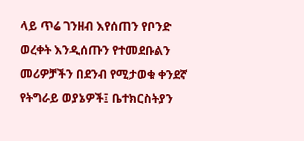ላይ ጥሬ ገንዘብ እየሰጠን የቦንድ ወረቀት እንዲሰጡን የተመደቡልን መሪዎቻችን በደንብ የሚታወቁ ቀንደኛ የትግራይ ወያኔዎች፤ ቤተክርስትያን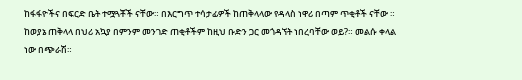ከፋፋዮችና በፍርድ ቤት ተሟጓቾች ናቸው። በእርግጥ ተሳታፊዎች ከጠቅላላው የዳላስ ነዋሪ በጣም ጥቂቶች ናቸው ። ከወያኔ ጠቅላላ በህሪ አኳያ በምንም መንገድ ጠቂቶችም ከዚህ ቡድን ጋር መጎዳኘት ነበረባቸው ወይ?። መልሱ ቀላል ነው በጭራሽ።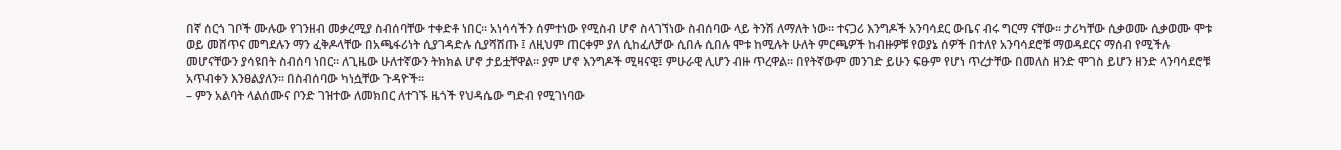በኛ ሰርጎ ገቦች ሙሉው የገንዘብ መቃረሚያ ስብሰባቸው ተቀድቶ ነበር። አነሳሳችን ሰምተነው የሚስብ ሆኖ ስላገኘነው ስብሰባው ላይ ትንሽ ለማለት ነው። ተናጋሪ እንግዶች አንባሳደር ውቤና ብሩ ግርማ ናቸው። ታሪካቸው ሲቃወሙ ሲቃወሙ ሞቱ ወይ መሸጥና መግደሉን ማን ፈቅዶላቸው በአጫፋሪነት ሲያገዳድሉ ሲያሻሽጡ ፤ ለዚህም ጠርቀም ያለ ሲከፈለቻው ሲበሉ ሲበሉ ሞቱ ከሚሉት ሁለት ምርጫዎች ከብዙዎቹ የወያኔ ሰዎች በተለየ አንባሳደሮቹ ማወዳደርና ማሰብ የሚችሉ መሆናቸውን ያሳዩበት ስብሰባ ነበር። ለጊዜው ሁለተኛውን ትክክል ሆኖ ታይቷቸዋል። ያም ሆኖ እንግዶች ሚዛናዊ፤ ምሁራዊ ሊሆን ብዙ ጥረዋል። በየትኛውም መንገድ ይሁን ፍፁም የሆነ ጥረታቸው በመለስ ዘንድ ሞገስ ይሆን ዘንድ ላንባሳደሮቹ አጥብቀን እንፀልያለን። በስብሰባው ካነሷቸው ጉዳዮች።
– ምን አልባት ላልሰሙና ቦንድ ገዝተው ለመክበር ለተገኙ ዜጎች የህዳሴው ግድብ የሚገነባው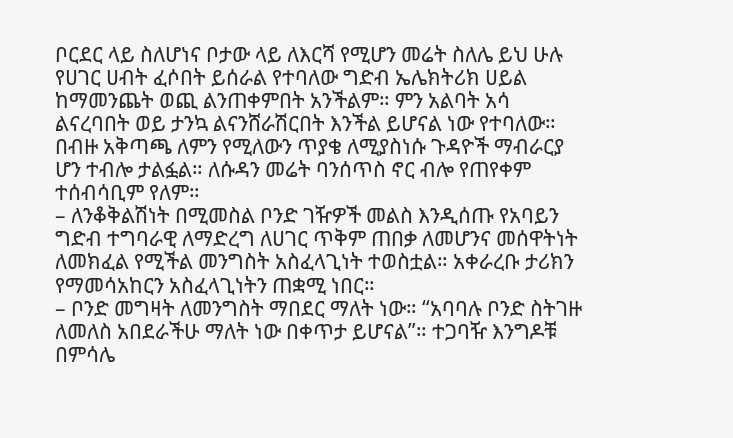ቦርደር ላይ ስለሆነና ቦታው ላይ ለእርሻ የሚሆን መሬት ስለሌ ይህ ሁሉ የሀገር ሀብት ፈሶበት ይሰራል የተባለው ግድብ ኤሌክትሪክ ሀይል ከማመንጨት ወጪ ልንጠቀምበት አንችልም። ምን አልባት አሳ ልናረባበት ወይ ታንኳ ልናንሸራሽርበት እንችል ይሆናል ነው የተባለው። በብዙ አቅጣጫ ለምን የሚለውን ጥያቄ ለሚያስነሱ ጉዳዮች ማብራርያ ሆን ተብሎ ታልፏል። ለሱዳን መሬት ባንሰጥስ ኖር ብሎ የጠየቀም ተሰብሳቢም የለም።
– ለንቆቅልሽነት በሚመስል ቦንድ ገዥዎች መልስ እንዲሰጡ የአባይን ግድብ ተግባራዊ ለማድረግ ለሀገር ጥቅም ጠበቃ ለመሆንና መሰዋትነት ለመክፈል የሚችል መንግስት አስፈላጊነት ተወስቷል። አቀራረቡ ታሪክን የማመሳአከርን አስፈላጊነትን ጠቋሚ ነበር።
– ቦንድ መግዛት ለመንግስት ማበደር ማለት ነው። “አባባሉ ቦንድ ስትገዙ ለመለስ አበደራችሁ ማለት ነው በቀጥታ ይሆናል”። ተጋባዥ እንግዶቹ በምሳሌ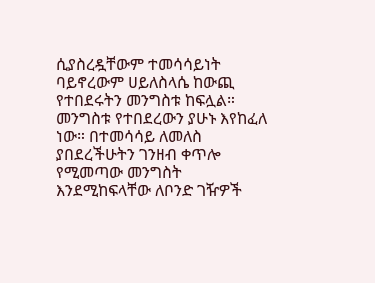ሲያስረዷቸውም ተመሳሳይነት ባይኖረውም ሀይለስላሴ ከውጪ የተበደሩትን መንግስቱ ከፍሏል። መንግስቱ የተበደረውን ያሁኑ እየከፈለ ነው። በተመሳሳይ ለመለስ ያበደረችሁትን ገንዘብ ቀጥሎ የሚመጣው መንግስት እንደሚከፍላቸው ለቦንድ ገዥዎች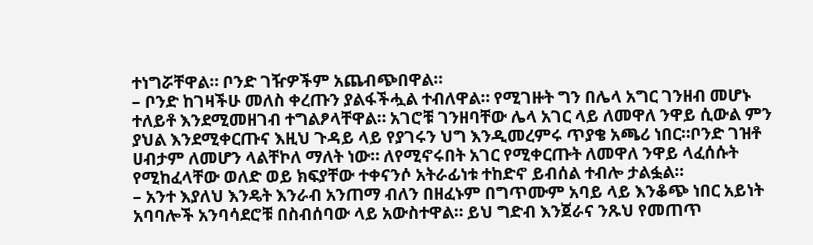ተነግሯቸዋል። ቦንድ ገዥዎችም አጨብጭበዋል።
– ቦንድ ከገዛችሁ መለስ ቀረጡን ያልፋችሗል ተብለዋል። የሚገዙት ግን በሌላ አግር ገንዘብ መሆኑ ተለይቶ እንደሚመዘገብ ተግልፆላቸዋል። አገሮቹ ገንዘባቸው ሌላ አገር ላይ ለመዋለ ንዋይ ሲውል ምን ያህል እንደሚቀርጡና እዚህ ጉዳይ ላይ የያገሩን ህግ እንዲመረምሩ ጥያቄ አጫሪ ነበር።ቦንድ ገዝቶ ሀብታም ለመሆን ላልቸኮለ ማለት ነው። ለየሚኖሩበት አገር የሚቀርጡት ለመዋለ ንዋይ ላፈሰሱት የሚከፈላቸው ወለድ ወይ ክፍያቸው ተቀናንሶ አትራፊነቱ ተከድኖ ይብሰል ተብሎ ታልፏል።
– አንተ እያለህ እንዴት እንራብ አንጠማ ብለን በዘፈኑም በግጥሙም አባይ ላይ እንቆጭ ነበር አይነት አባባሎች አንባሳደሮቹ በስብሰባው ላይ አውስተዋል። ይህ ግድብ እንጀራና ንጹህ የመጠጥ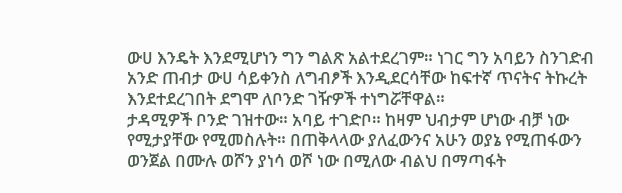ውሀ እንዴት እንደሚሆነን ግን ግልጽ አልተደረገም። ነገር ግን አባይን ስንገድብ አንድ ጠብታ ውሀ ሳይቀንስ ለግብፆች እንዲደርሳቸው ከፍተኛ ጥናትና ትኩረት እንደተደረገበት ደግሞ ለቦንድ ገዥዎች ተነግሯቸዋል።
ታዳሚዎች ቦንድ ገዝተው። አባይ ተገድቦ። ከዛም ህብታም ሆነው ብቻ ነው የሚታያቸው የሚመስሉት። በጠቅላላው ያለፈውንና አሁን ወያኔ የሚጠፋውን ወንጀል በሙሉ ወሾን ያነሳ ወሾ ነው በሚለው ብልህ በማጣፋት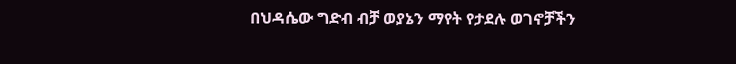በህዳሴው ግድብ ብቻ ወያኔን ማየት የታደሉ ወገኖቻችን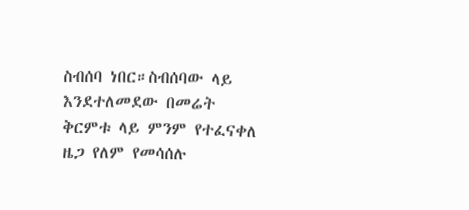ስብሰባ ነበር።ስብሰባው ላይ እንደተለመደው በመሬት ቅርምቱ ላይ ምንም የተፈናቀለ ዜጋ የለም የመሳሰሉ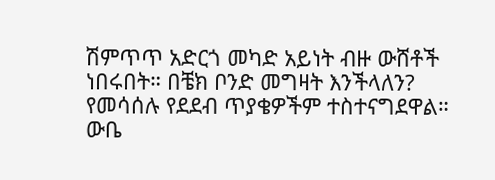ሽምጥጥ አድርጎ መካድ አይነት ብዙ ውሸቶች ነበሩበት። በቼክ ቦንድ መግዛት እንችላለን? የመሳሰሉ የደደብ ጥያቄዎችም ተስተናግደዋል።
ውቤ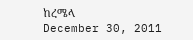ከረሜላ
December 30, 2011